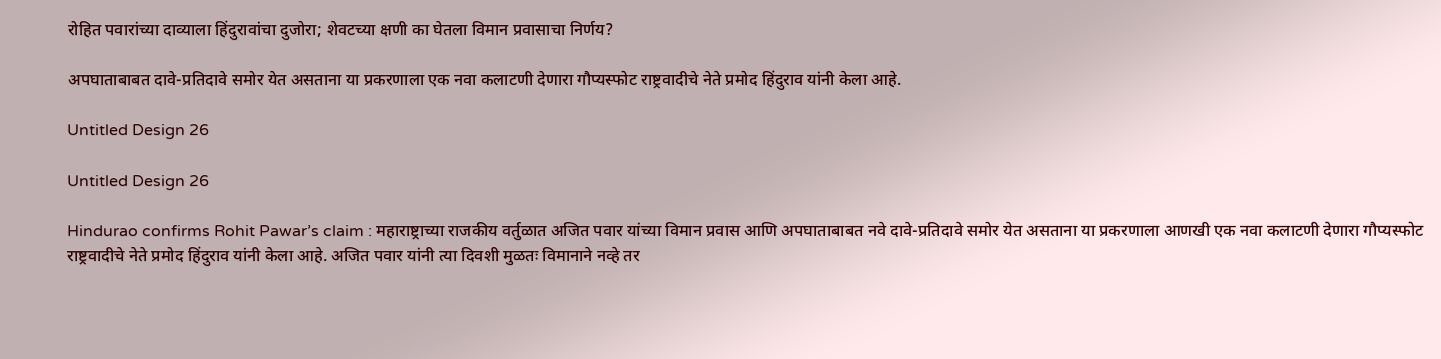रोहित पवारांच्या दाव्याला हिंदुरावांचा दुजोरा; शेवटच्या क्षणी का घेतला विमान प्रवासाचा निर्णय?

अपघाताबाबत दावे-प्रतिदावे समोर येत असताना या प्रकरणाला एक नवा कलाटणी देणारा गौप्यस्फोट राष्ट्रवादीचे नेते प्रमोद हिंदुराव यांनी केला आहे.

Untitled Design 26

Untitled Design 26

Hindurao confirms Rohit Pawar’s claim : महाराष्ट्राच्या राजकीय वर्तुळात अजित पवार यांच्या विमान प्रवास आणि अपघाताबाबत नवे दावे-प्रतिदावे समोर येत असताना या प्रकरणाला आणखी एक नवा कलाटणी देणारा गौप्यस्फोट राष्ट्रवादीचे नेते प्रमोद हिंदुराव यांनी केला आहे. अजित पवार यांनी त्या दिवशी मुळतः विमानाने नव्हे तर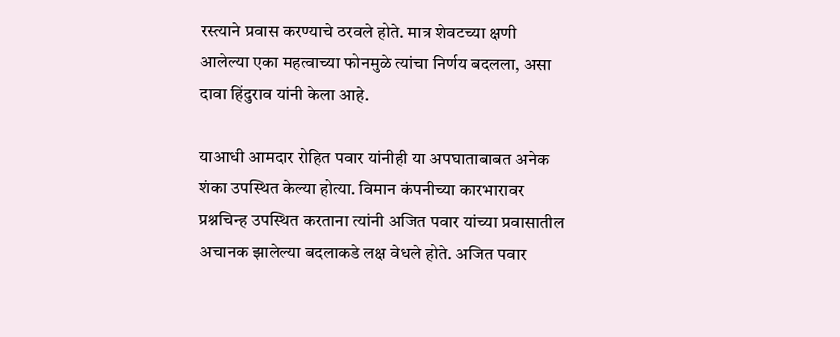रस्त्याने प्रवास करण्याचे ठरवले होते. मात्र शेवटच्या क्षणी आलेल्या एका महत्वाच्या फोनमुळे त्यांचा निर्णय बदलला, असा दावा हिंदुराव यांनी केला आहे.

याआधी आमदार रोहित पवार यांनीही या अपघाताबाबत अनेक शंका उपस्थित केल्या होत्या. विमान कंपनीच्या कारभारावर प्रश्नचिन्ह उपस्थित करताना त्यांनी अजित पवार यांच्या प्रवासातील अचानक झालेल्या बदलाकडे लक्ष वेधले होते. अजित पवार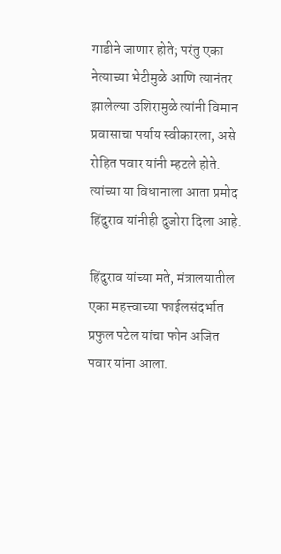गाडीने जाणार होते; परंतु एका नेत्याच्या भेटीमुळे आणि त्यानंतर झालेल्या उशिरामुळे त्यांनी विमान प्रवासाचा पर्याय स्वीकारला, असे रोहित पवार यांनी म्हटले होते. त्यांच्या या विधानाला आता प्रमोद हिंदुराव यांनीही दुजोरा दिला आहे.

हिंदुराव यांच्या मते, मंत्रालयातील एका महत्त्वाच्या फाईलसंदर्भात प्रफुल पटेल यांचा फोन अजित पवार यांना आला.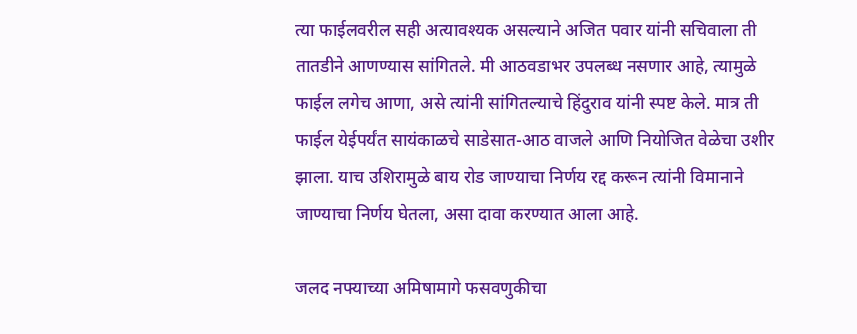त्या फाईलवरील सही अत्यावश्यक असल्याने अजित पवार यांनी सचिवाला ती तातडीने आणण्यास सांगितले. मी आठवडाभर उपलब्ध नसणार आहे, त्यामुळे फाईल लगेच आणा, असे त्यांनी सांगितल्याचे हिंदुराव यांनी स्पष्ट केले. मात्र ती फाईल येईपर्यंत सायंकाळचे साडेसात-आठ वाजले आणि नियोजित वेळेचा उशीर झाला. याच उशिरामुळे बाय रोड जाण्याचा निर्णय रद्द करून त्यांनी विमानाने जाण्याचा निर्णय घेतला, असा दावा करण्यात आला आहे.

जलद नफ्याच्या अमिषामागे फसवणुकीचा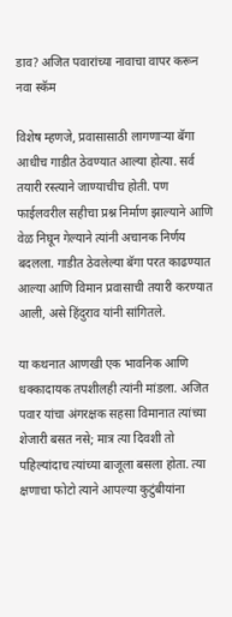डाव? अजित पवारांच्या नावाचा वापर करून नवा स्कॅम

विशेष म्हणजे, प्रवासासाठी लागणाऱ्या बॅगा आधीच गाडीत ठेवण्यात आल्या होत्या. सर्व तयारी रस्त्याने जाण्याचीच होती. पण फाईलवरील सहीचा प्रश्न निर्माण झाल्याने आणि वेळ निघून गेल्याने त्यांनी अचानक निर्णय बदलला. गाडीत ठेवलेल्या बॅगा परत काढण्यात आल्या आणि विमान प्रवासाची तयारी करण्यात आली, असे हिंदुराव यांनी सांगितले.

या कथनात आणखी एक भावनिक आणि धक्कादायक तपशीलही त्यांनी मांडला. अजित पवार यांचा अंगरक्षक सहसा विमानात त्यांच्या शेजारी बसत नसे; मात्र त्या दिवशी तो पहिल्यांदाच त्यांच्या बाजूला बसला होता. त्या क्षणाचा फोटो त्याने आपल्या कुटुंबीयांना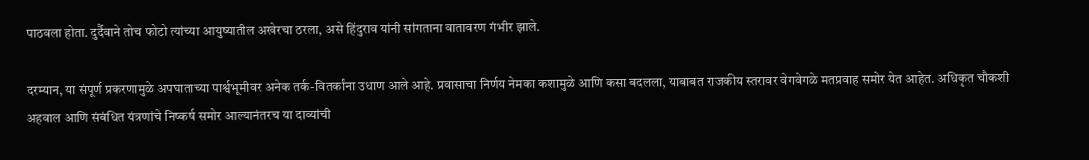पाठवला होता. दुर्दैवाने तोच फोटो त्यांच्या आयुष्यातील अखेरचा ठरला, असे हिंदुराव यांनी सांगताना वातावरण गंभीर झाले.

दरम्यान, या संपूर्ण प्रकरणामुळे अपघाताच्या पार्श्वभूमीवर अनेक तर्क-वितर्कांना उधाण आले आहे. प्रवासाचा निर्णय नेमका कशामुळे आणि कसा बदलला, याबाबत राजकीय स्तरावर वेगवेगळे मतप्रवाह समोर येत आहेत. अधिकृत चौकशी अहवाल आणि संबंधित यंत्रणांचे निष्कर्ष समोर आल्यानंतरच या दाव्यांची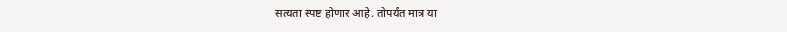सत्यता स्पष्ट होणार आहे. तोपर्यंत मात्र या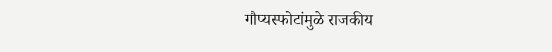गौप्यस्फोटांमुळे राजकीय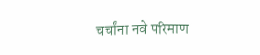चर्चांना नवे परिमाण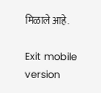मिळाले आहे.

Exit mobile version